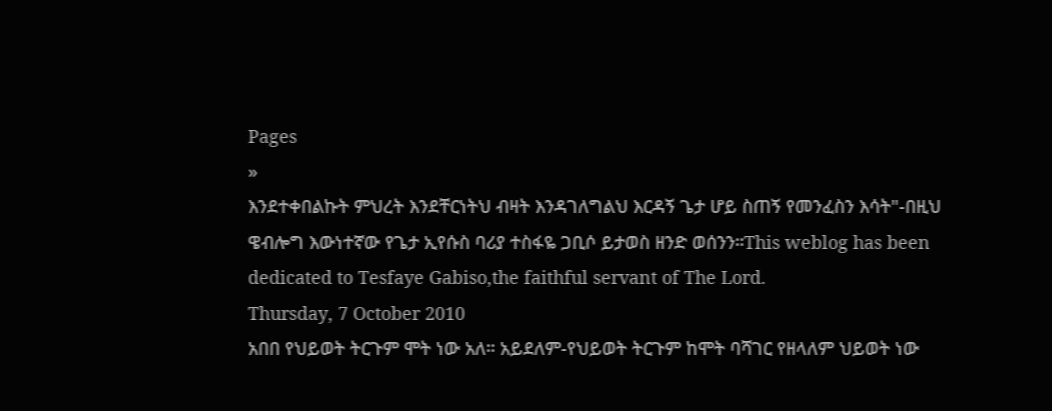Pages
»
እንደተቀበልኩት ምህረት እንደቸርነትህ ብዛት እንዳገለግልህ እርዳኝ ጌታ ሆይ ስጠኝ የመንፈስን እሳት"-በዚህ ዌብሎግ እውነተኛው የጌታ ኢየሱስ ባሪያ ተስፋዬ ጋቢሶ ይታወስ ዘንድ ወሰንን።This weblog has been dedicated to Tesfaye Gabiso,the faithful servant of The Lord.
Thursday, 7 October 2010
አበበ የህይወት ትርጉም ሞት ነው አለ። አይደለም-የህይወት ትርጉም ከሞት ባሻገር የዘላለም ህይወት ነው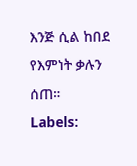እንጅ ሲል ከበደ የእምነት ቃሉን ሰጠ።
Labels: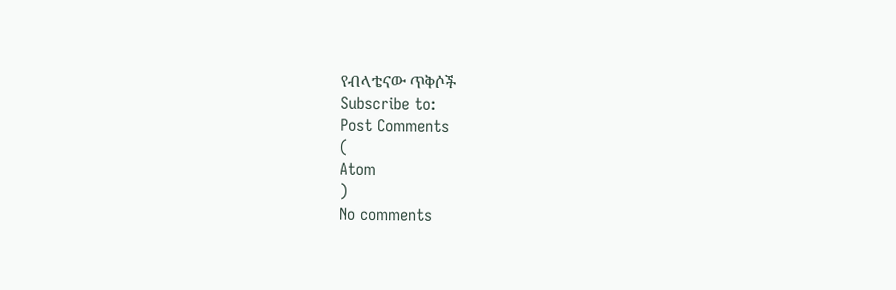የብላቴናው ጥቅሶች
Subscribe to:
Post Comments
(
Atom
)
No comments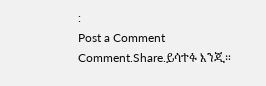:
Post a Comment
Comment.Share.ይሳተፉ እንጂ።